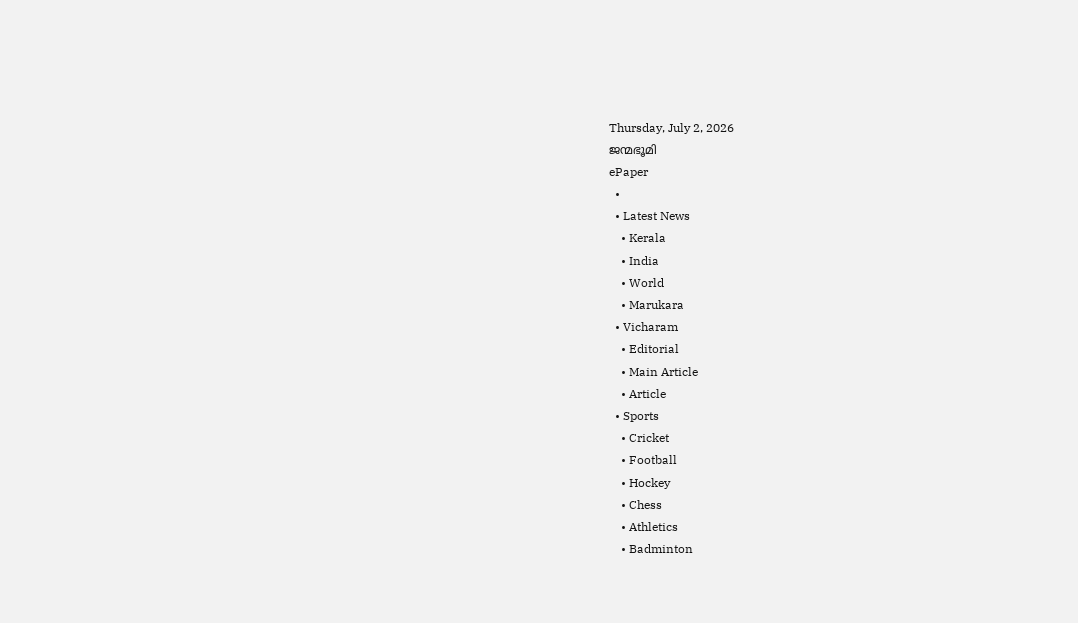Thursday, July 2, 2026
ജന്മഭൂമി
ePaper
  •
  • Latest News
    • Kerala
    • India
    • World
    • Marukara
  • Vicharam
    • Editorial
    • Main Article
    • Article
  • Sports
    • Cricket
    • Football
    • Hockey
    • Chess
    • Athletics
    • Badminton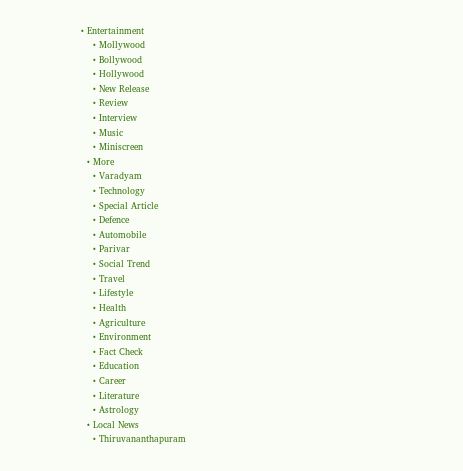• Entertainment
    • Mollywood
    • Bollywood
    • Hollywood
    • New Release
    • Review
    • Interview
    • Music
    • Miniscreen
  • More
    • Varadyam
    • Technology
    • Special Article
    • Defence
    • Automobile
    • Parivar
    • Social Trend
    • Travel
    • Lifestyle
    • Health
    • Agriculture
    • Environment
    • Fact Check
    • Education
    • Career
    • Literature
    • Astrology
  • Local News
    • Thiruvananthapuram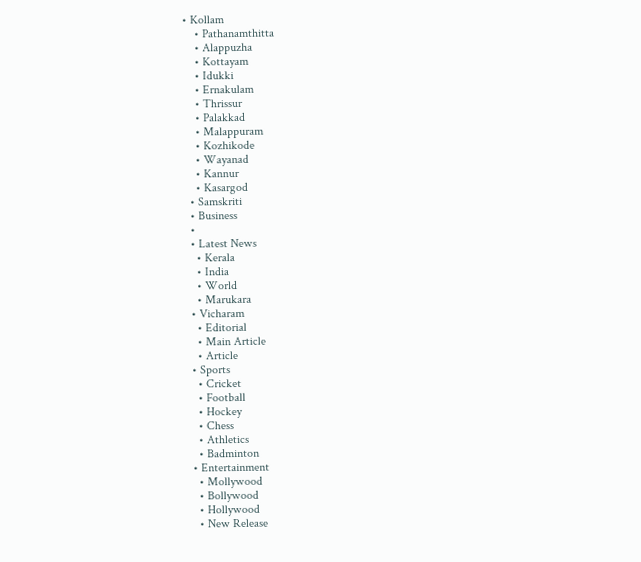• Kollam
    • Pathanamthitta
    • Alappuzha
    • Kottayam
    • Idukki
    • Ernakulam
    • Thrissur
    • Palakkad
    • Malappuram
    • Kozhikode
    • Wayanad
    • Kannur
    • Kasargod
  • Samskriti
  • Business
  •
  • Latest News
    • Kerala
    • India
    • World
    • Marukara
  • Vicharam
    • Editorial
    • Main Article
    • Article
  • Sports
    • Cricket
    • Football
    • Hockey
    • Chess
    • Athletics
    • Badminton
  • Entertainment
    • Mollywood
    • Bollywood
    • Hollywood
    • New Release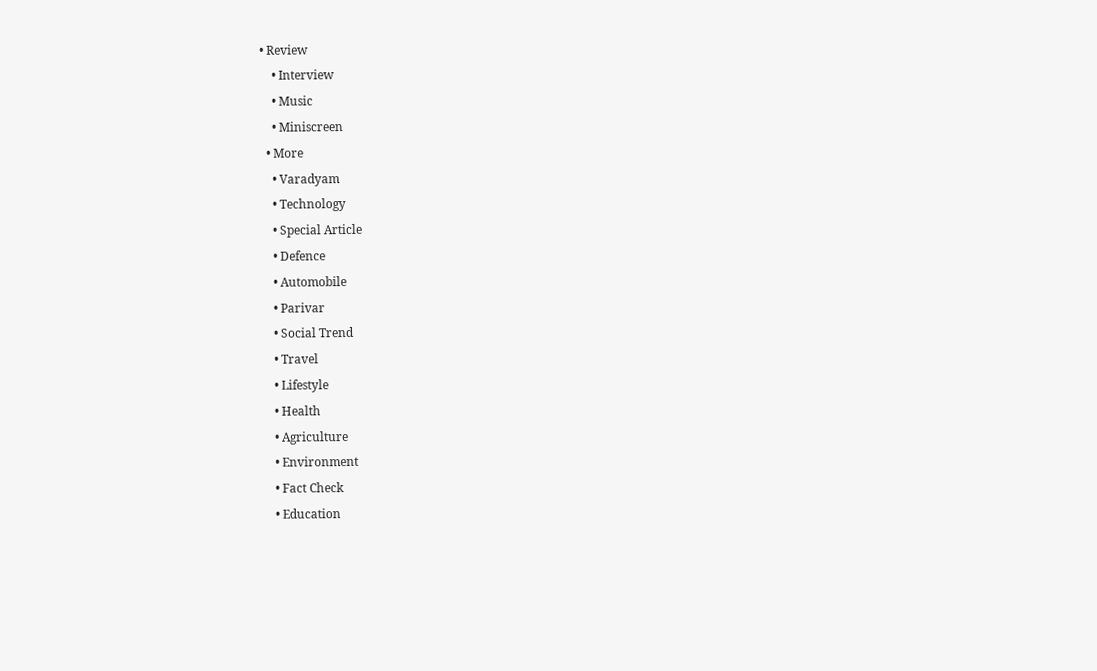• Review
    • Interview
    • Music
    • Miniscreen
  • More
    • Varadyam
    • Technology
    • Special Article
    • Defence
    • Automobile
    • Parivar
    • Social Trend
    • Travel
    • Lifestyle
    • Health
    • Agriculture
    • Environment
    • Fact Check
    • Education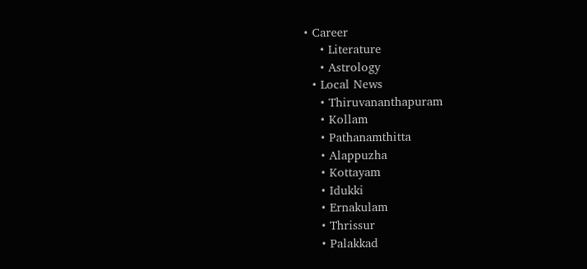• Career
    • Literature
    • Astrology
  • Local News
    • Thiruvananthapuram
    • Kollam
    • Pathanamthitta
    • Alappuzha
    • Kottayam
    • Idukki
    • Ernakulam
    • Thrissur
    • Palakkad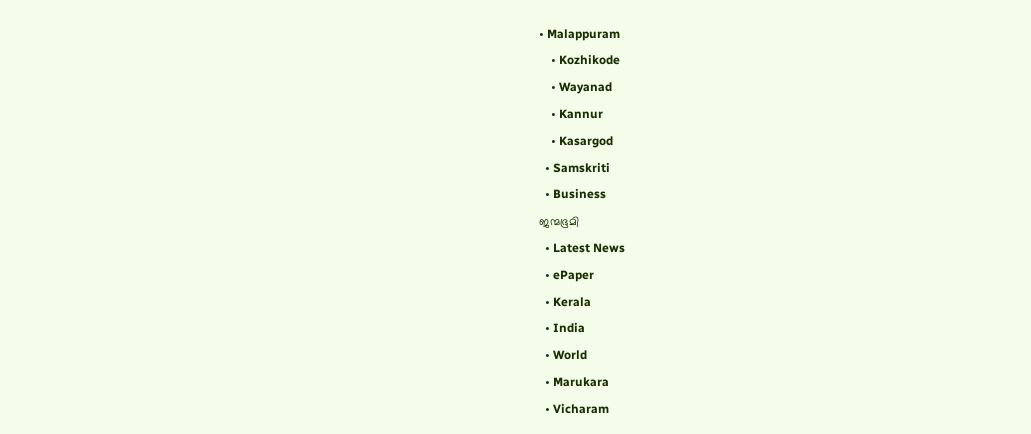• Malappuram
    • Kozhikode
    • Wayanad
    • Kannur
    • Kasargod
  • Samskriti
  • Business
ജന്മഭൂമി
  • Latest News
  • ePaper
  • Kerala
  • India
  • World
  • Marukara
  • Vicharam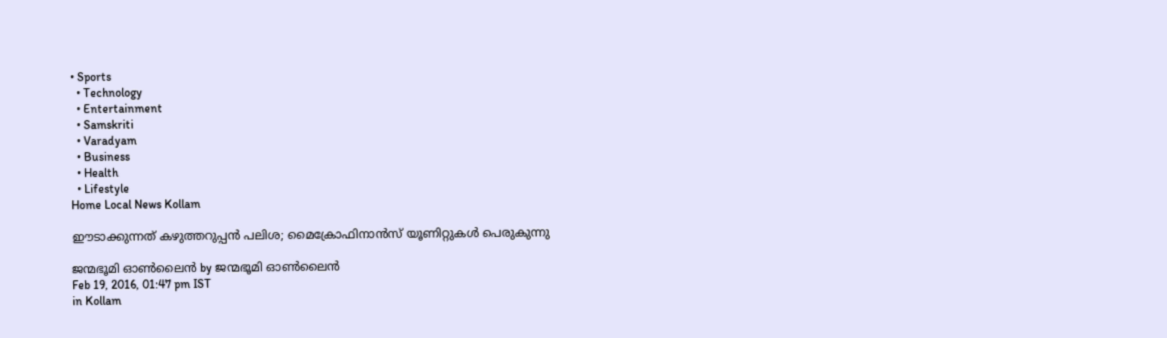• Sports
  • Technology
  • Entertainment
  • Samskriti
  • Varadyam
  • Business
  • Health
  • Lifestyle
Home Local News Kollam

ഈടാക്കുന്നത് കഴുത്തറുപ്പന്‍ പലിശ; മൈക്രോഫിനാന്‍സ് യൂണിറ്റുകള്‍ പെരുകുന്നു

ജന്മഭൂമി ഓണ്‍ലൈന്‍ by ജന്മഭൂമി ഓണ്‍ലൈന്‍
Feb 19, 2016, 01:47 pm IST
in Kollam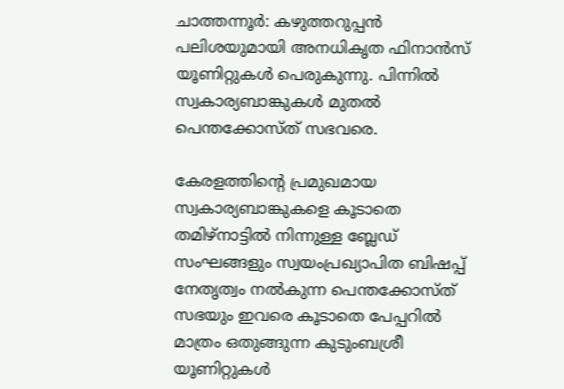ചാത്തന്നൂര്‍: കഴുത്തറുപ്പന്‍ പലിശയുമായി അനധികൃത ഫിനാന്‍സ് യൂണിറ്റുകള്‍ പെരുകുന്നു. പിന്നില്‍ സ്വകാര്യബാങ്കുകള്‍ മുതല്‍ പെന്തക്കോസ്ത് സഭവരെ.

കേരളത്തിന്റെ പ്രമുഖമായ സ്വകാര്യബാങ്കുകളെ കൂടാതെ തമിഴ്‌നാട്ടില്‍ നിന്നുള്ള ബ്ലേഡ് സംഘങ്ങളും സ്വയംപ്രഖ്യാപിത ബിഷപ്പ് നേതൃത്വം നല്‍കുന്ന പെന്തക്കോസ്ത് സഭയും ഇവരെ കൂടാതെ പേപ്പറില്‍ മാത്രം ഒതുങ്ങുന്ന കുടുംബശ്രീ യൂണിറ്റുകള്‍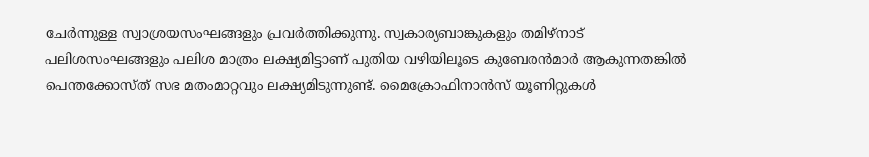ചേര്‍ന്നുള്ള സ്വാശ്രയസംഘങ്ങളും പ്രവര്‍ത്തിക്കുന്നു. സ്വകാര്യബാങ്കുകളും തമിഴ്‌നാട് പലിശസംഘങ്ങളും പലിശ മാത്രം ലക്ഷ്യമിട്ടാണ് പുതിയ വഴിയിലൂടെ കുബേരന്‍മാര്‍ ആകുന്നതങ്കില്‍ പെന്തക്കോസ്ത് സഭ മതംമാറ്റവും ലക്ഷ്യമിടുന്നുണ്ട്. മൈക്രോഫിനാന്‍സ് യൂണിറ്റുകള്‍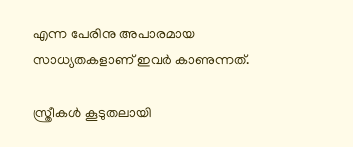എന്ന പേരിനു അപാരമായ സാധ്യതകളാണ് ഇവര്‍ കാണുന്നത്.

സ്ത്രീകള്‍ കൂടുതലായി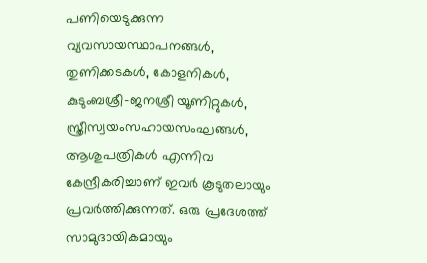പണിയെടുക്കുന്ന വ്യവസായസ്ഥാപനങ്ങള്‍, തുണിക്കടകള്‍, കോളനികള്‍, കുടുംബശ്രീ-ജനശ്രീ യൂണിറ്റുകള്‍, സ്ത്രീസ്വയംസഹായസംഘങ്ങള്‍, ആശുപത്രികള്‍ എന്നിവ കേന്ദ്രീകരിച്ചാണ് ഇവര്‍ കൂടുതലായും പ്രവര്‍ത്തിക്കുന്നത്. ഒരു പ്രദേശത്ത് സാമുദായികമായും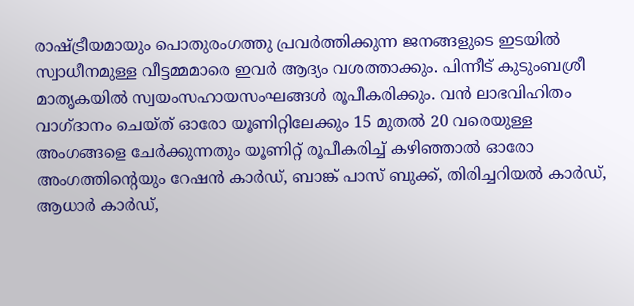രാഷ്‌ട്രീയമായും പൊതുരംഗത്തു പ്രവര്‍ത്തിക്കുന്ന ജനങ്ങളുടെ ഇടയില്‍ സ്വാധീനമുള്ള വീട്ടമ്മമാരെ ഇവര്‍ ആദ്യം വശത്താക്കും. പിന്നീട് കുടുംബശ്രീ മാതൃകയില്‍ സ്വയംസഹായസംഘങ്ങള്‍ രൂപീകരിക്കും. വന്‍ ലാഭവിഹിതം വാഗ്ദാനം ചെയ്ത് ഓരോ യൂണിറ്റിലേക്കും 15 മുതല്‍ 20 വരെയുള്ള അംഗങ്ങളെ ചേര്‍ക്കുന്നതും യൂണിറ്റ് രൂപീകരിച്ച് കഴിഞ്ഞാല്‍ ഓരോ അംഗത്തിന്റെയും റേഷന്‍ കാര്‍ഡ്, ബാങ്ക് പാസ് ബുക്ക്, തിരിച്ചറിയല്‍ കാര്‍ഡ്, ആധാര്‍ കാര്‍ഡ്,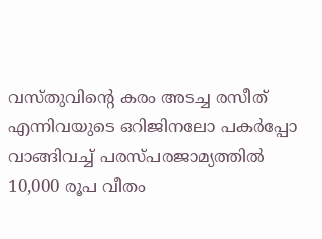വസ്തുവിന്റെ കരം അടച്ച രസീത് എന്നിവയുടെ ഒറിജിനലോ പകര്‍പ്പോ വാങ്ങിവച്ച് പരസ്പരജാമ്യത്തില്‍ 10,000 രൂപ വീതം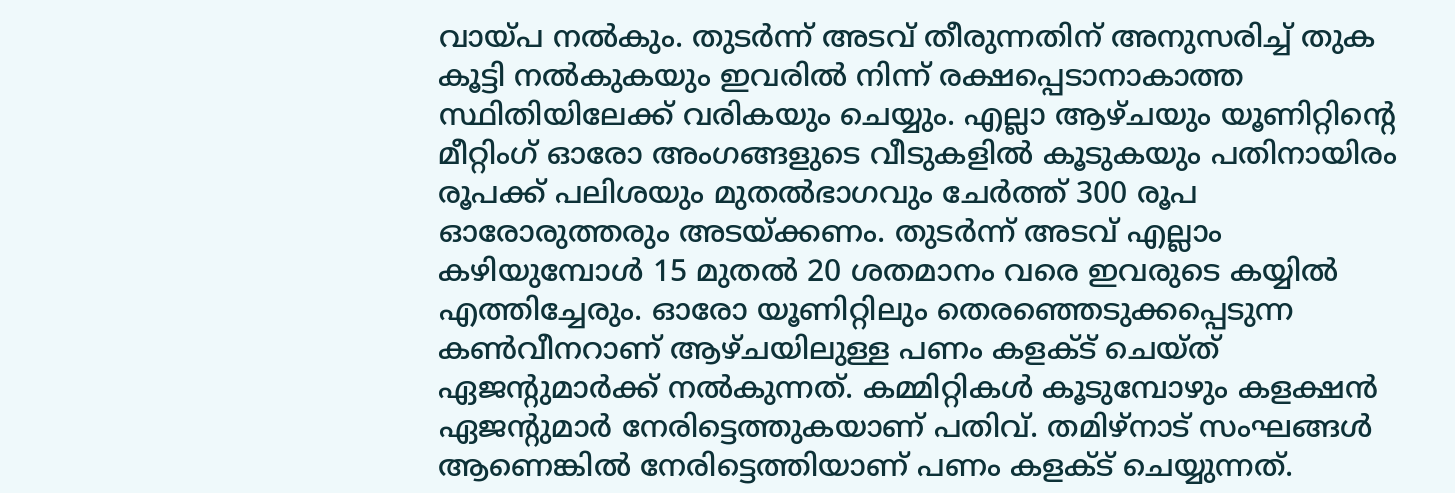വായ്‌പ നല്‍കും. തുടര്‍ന്ന് അടവ് തീരുന്നതിന് അനുസരിച്ച് തുക കൂട്ടി നല്‍കുകയും ഇവരില്‍ നിന്ന് രക്ഷപ്പെടാനാകാത്ത സ്ഥിതിയിലേക്ക് വരികയും ചെയ്യും. എല്ലാ ആഴ്ചയും യൂണിറ്റിന്റെ മീറ്റിംഗ് ഓരോ അംഗങ്ങളുടെ വീടുകളില്‍ കൂടുകയും പതിനായിരം രൂപക്ക് പലിശയും മുതല്‍ഭാഗവും ചേര്‍ത്ത് 300 രൂപ ഓരോരുത്തരും അടയ്‌ക്കണം. തുടര്‍ന്ന് അടവ് എല്ലാം കഴിയുമ്പോള്‍ 15 മുതല്‍ 20 ശതമാനം വരെ ഇവരുടെ കയ്യില്‍ എത്തിച്ചേരും. ഓരോ യൂണിറ്റിലും തെരഞ്ഞെടുക്കപ്പെടുന്ന കണ്‍വീനറാണ് ആഴ്ചയിലുള്ള പണം കളക്ട് ചെയ്ത് ഏജന്റുമാര്‍ക്ക് നല്‍കുന്നത്. കമ്മിറ്റികള്‍ കൂടുമ്പോഴും കളക്ഷന്‍ ഏജന്റുമാര്‍ നേരിട്ടെത്തുകയാണ് പതിവ്. തമിഴ്‌നാട് സംഘങ്ങള്‍ ആണെങ്കില്‍ നേരിട്ടെത്തിയാണ് പണം കളക്ട് ചെയ്യുന്നത്.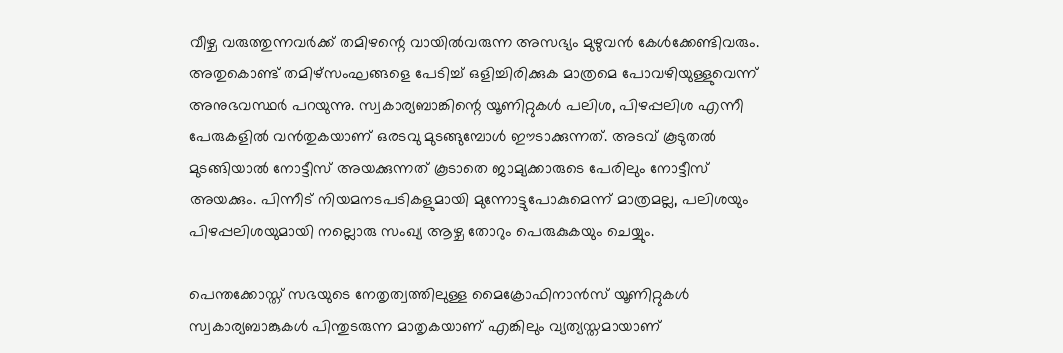വീഴ്ച വരുത്തുന്നവര്‍ക്ക് തമിഴന്റെ വായില്‍വരുന്ന അസഭ്യം മുഴുവന്‍ കേള്‍ക്കേണ്ടിവരും. അതുകൊണ്ട് തമിഴ്‌സംഘങ്ങളെ പേടിച്ച് ഒളിച്ചിരിക്കുക മാത്രമെ പോവഴിയുള്ളുവെന്ന് അനുഭവസ്ഥര്‍ പറയുന്നു. സ്വകാര്യബാങ്കിന്റെ യൂണിറ്റുകള്‍ പലിശ, പിഴപ്പലിശ എന്നീ പേരുകളില്‍ വന്‍തുകയാണ് ഒരടവു മുടങ്ങുമ്പോള്‍ ഈടാക്കുന്നത്. അടവ് കൂടുതല്‍ മുടങ്ങിയാല്‍ നോട്ടീസ് അയക്കുന്നത് കൂടാതെ ജാമ്യക്കാരുടെ പേരിലും നോട്ടീസ് അയക്കും. പിന്നീട് നിയമനടപടികളുമായി മുന്നോട്ടുപോകുമെന്ന് മാത്രമല്ല, പലിശയും പിഴപ്പലിശയുമായി നല്ലൊരു സംഖ്യ ആഴ്ച തോറും പെരുകുകയും ചെയ്യും.

പെന്തക്കോസ്ത് സഭയുടെ നേതൃത്വത്തിലുള്ള മൈക്രോഫിനാന്‍സ് യൂണിറ്റുകള്‍ സ്വകാര്യബാങ്കുകള്‍ പിന്തുടരുന്ന മാതൃകയാണ് എങ്കിലും വ്യത്യസ്തമായാണ്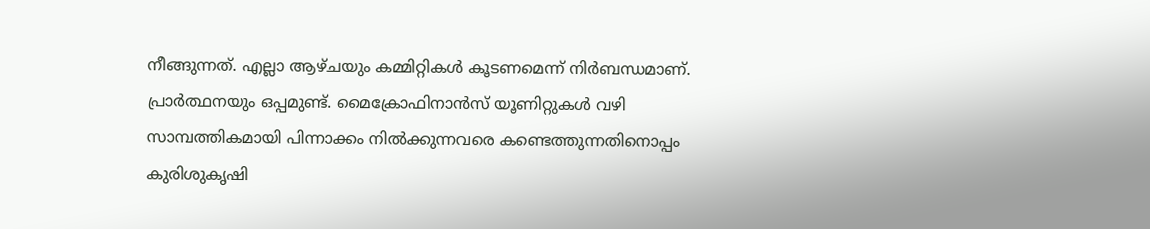നീങ്ങുന്നത്. എല്ലാ ആഴ്ചയും കമ്മിറ്റികള്‍ കൂടണമെന്ന് നിര്‍ബന്ധമാണ്. പ്രാര്‍ത്ഥനയും ഒപ്പമുണ്ട്. മൈക്രോഫിനാന്‍സ് യൂണിറ്റുകള്‍ വഴി സാമ്പത്തികമായി പിന്നാക്കം നില്‍ക്കുന്നവരെ കണ്ടെത്തുന്നതിനൊപ്പം കുരിശുകൃഷി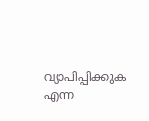വ്യാപിപ്പിക്കുക എന്ന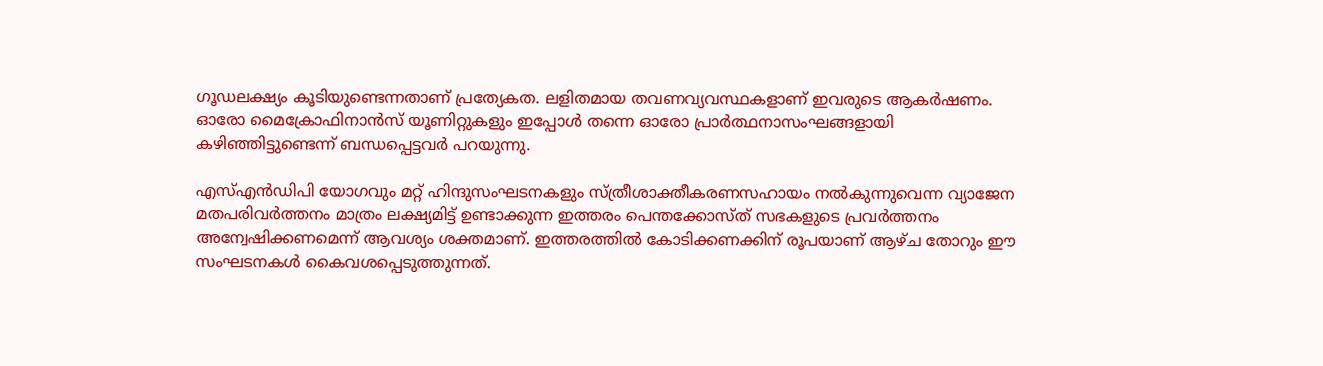ഗൂഡലക്ഷ്യം കൂടിയുണ്ടെന്നതാണ് പ്രത്യേകത. ലളിതമായ തവണവ്യവസ്ഥകളാണ് ഇവരുടെ ആകര്‍ഷണം. ഓരോ മൈക്രോഫിനാന്‍സ് യൂണിറ്റുകളും ഇപ്പോള്‍ തന്നെ ഓരോ പ്രാര്‍ത്ഥനാസംഘങ്ങളായി കഴിഞ്ഞിട്ടുണ്ടെന്ന് ബന്ധപ്പെട്ടവര്‍ പറയുന്നു.

എസ്എന്‍ഡിപി യോഗവും മറ്റ് ഹിന്ദുസംഘടനകളും സ്ത്രീശാക്തീകരണസഹായം നല്‍കുന്നുവെന്ന വ്യാജേന മതപരിവര്‍ത്തനം മാത്രം ലക്ഷ്യമിട്ട് ഉണ്ടാക്കുന്ന ഇത്തരം പെന്തക്കോസ്ത് സഭകളുടെ പ്രവര്‍ത്തനം അന്വേഷിക്കണമെന്ന് ആവശ്യം ശക്തമാണ്. ഇത്തരത്തില്‍ കോടിക്കണക്കിന് രൂപയാണ് ആഴ്ച തോറും ഈ സംഘടനകള്‍ കൈവശപ്പെടുത്തുന്നത്.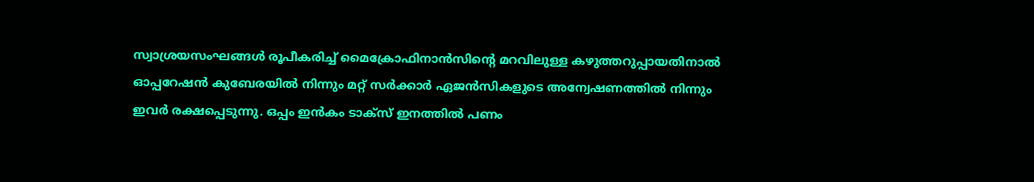സ്വാശ്രയസംഘങ്ങള്‍ രൂപീകരിച്ച് മൈക്രോഫിനാന്‍സിന്റെ മറവിലുള്ള കഴുത്തറുപ്പായതിനാല്‍ ഓപ്പറേഷന്‍ കുബേരയില്‍ നിന്നും മറ്റ് സര്‍ക്കാര്‍ ഏജന്‍സികളുടെ അന്വേഷണത്തില്‍ നിന്നും ഇവര്‍ രക്ഷപ്പെടുന്നു. ഒപ്പം ഇന്‍കം ടാക്‌സ് ഇനത്തില്‍ പണം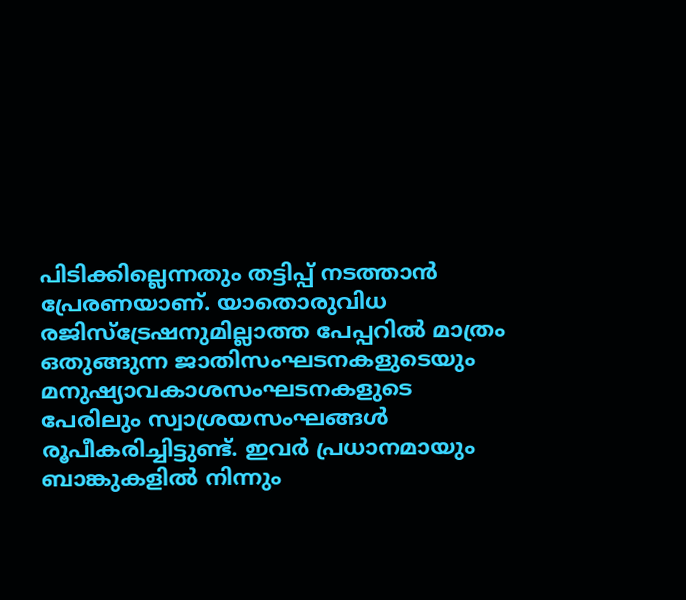പിടിക്കില്ലെന്നതും തട്ടിപ്പ് നടത്താന്‍ പ്രേരണയാണ്. യാതൊരുവിധ രജിസ്‌ട്രേഷനുമില്ലാത്ത പേപ്പറില്‍ മാത്രം ഒതുങ്ങുന്ന ജാതിസംഘടനകളുടെയും മനുഷ്യാവകാശസംഘടനകളുടെ പേരിലും സ്വാശ്രയസംഘങ്ങള്‍ രൂപീകരിച്ചിട്ടുണ്ട്. ഇവര്‍ പ്രധാനമായും ബാങ്കുകളില്‍ നിന്നും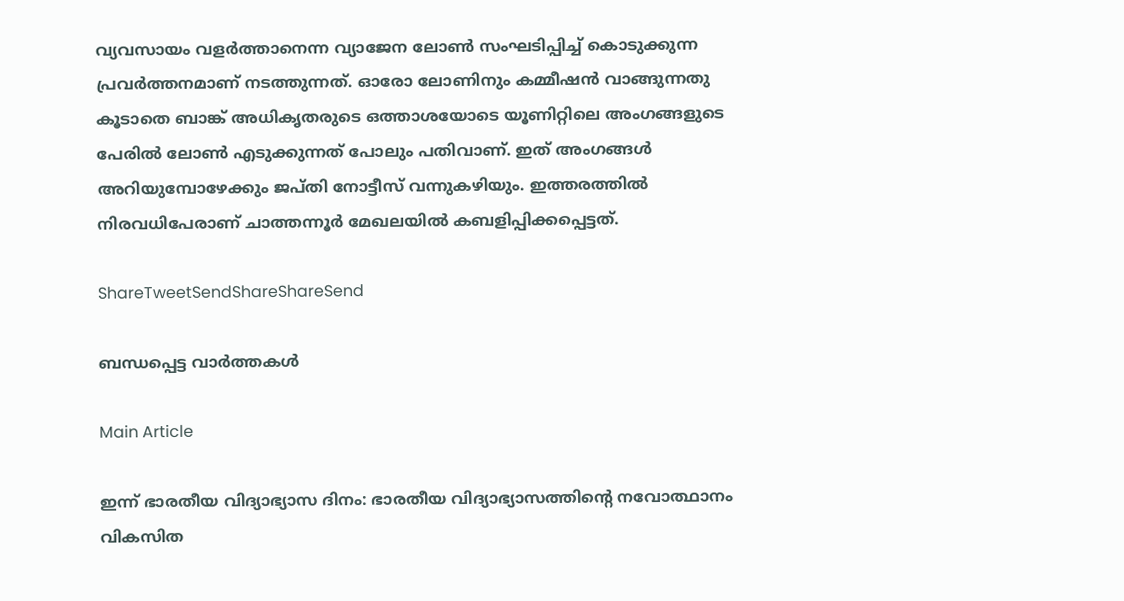വ്യവസായം വളര്‍ത്താനെന്ന വ്യാജേന ലോണ്‍ സംഘടിപ്പിച്ച് കൊടുക്കുന്ന പ്രവര്‍ത്തനമാണ് നടത്തുന്നത്. ഓരോ ലോണിനും കമ്മീഷന്‍ വാങ്ങുന്നതു കൂടാതെ ബാങ്ക് അധികൃതരുടെ ഒത്താശയോടെ യൂണിറ്റിലെ അംഗങ്ങളുടെ പേരില്‍ ലോണ്‍ എടുക്കുന്നത് പോലും പതിവാണ്. ഇത് അംഗങ്ങള്‍ അറിയുമ്പോഴേക്കും ജപ്തി നോട്ടീസ് വന്നുകഴിയും. ഇത്തരത്തില്‍ നിരവധിപേരാണ് ചാത്തന്നൂര്‍ മേഖലയില്‍ കബളിപ്പിക്കപ്പെട്ടത്.

ShareTweetSendShareShareSend

ബന്ധപ്പെട്ട വാര്‍ത്തകള്‍

Main Article

ഇന്ന് ഭാരതീയ വിദ്യാഭ്യാസ ദിനം: ഭാരതീയ വിദ്യാഭ്യാസത്തിന്റെ നവോത്ഥാനം വികസിത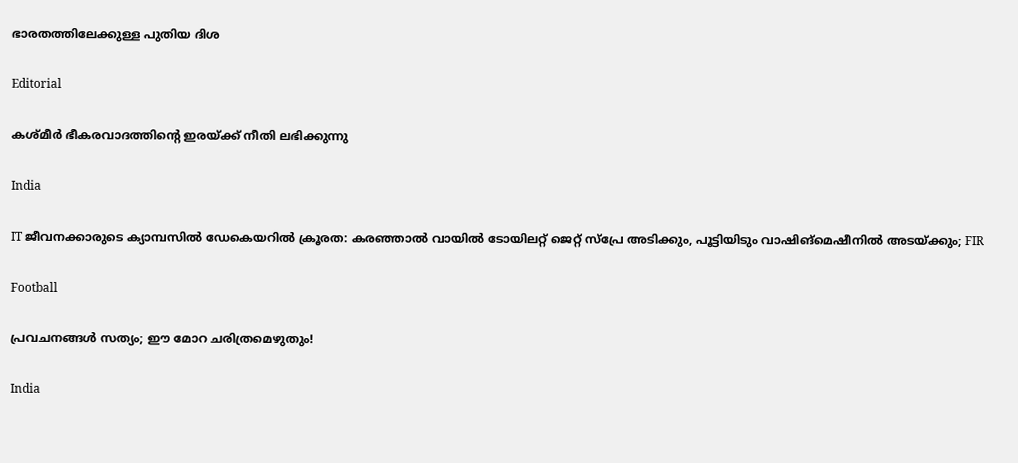ഭാരതത്തിലേക്കുള്ള പുതിയ ദിശ

Editorial

കശ്മീര്‍ ഭീകരവാദത്തിന്റെ ഇരയ്‌ക്ക് നീതി ലഭിക്കുന്നു

India

IT ജീവനക്കാരുടെ ക്യാമ്പസിൽ ഡേകെയറിൽ ക്രൂരത: കരഞ്ഞാൽ വായിൽ ടോയിലറ്റ് ജെറ്റ് സ്പ്രേ അടിക്കും, പൂട്ടിയിടും വാഷിങ്‌മെഷീനില്‍ അടയ്‌ക്കും; FIR

Football

പ്രവചനങ്ങള്‍ സത്യം; ഈ മോറ ചരിത്രമെഴുതും!

India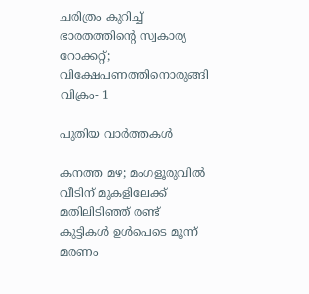ചരിത്രം കുറിച്ച് ഭാരതത്തിന്റെ സ്വകാര്യ റോക്കറ്റ്; വിക്ഷേപണത്തിനൊരുങ്ങി വിക്രം- 1

പുതിയ വാര്‍ത്തകള്‍

കനത്ത മഴ; മംഗളൂരുവില്‍ വീടിന് മുകളിലേക്ക് മതിലിടിഞ്ഞ് രണ്ട് കുട്ടികള്‍ ഉള്‍പെടെ മൂന്ന് മരണം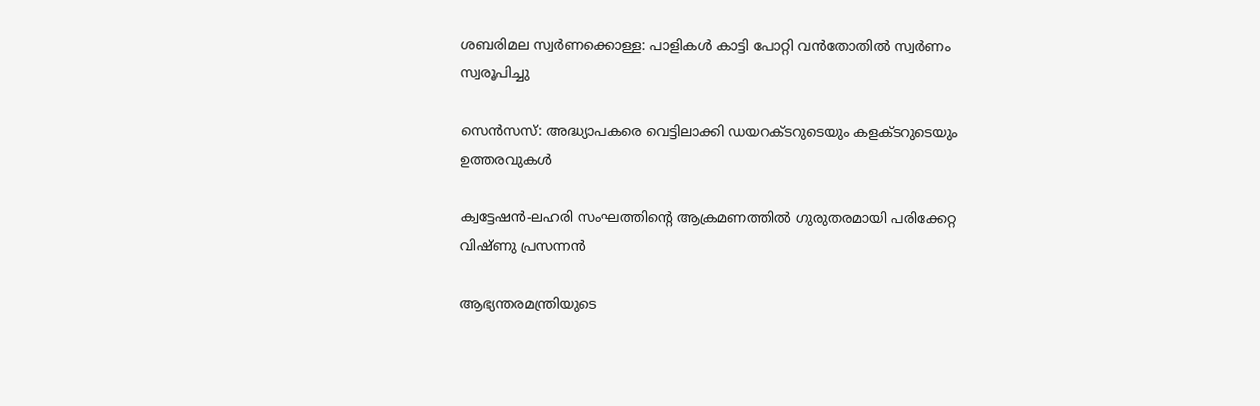ശബരിമല സ്വര്‍ണക്കൊള്ള: പാളികള്‍ കാട്ടി പോറ്റി വന്‍തോതില്‍ സ്വര്‍ണം സ്വരൂപിച്ചു

സെന്‍സസ്: അദ്ധ്യാപകരെ വെട്ടിലാക്കി ഡയറക്ടറുടെയും കളക്ടറുടെയും ഉത്തരവുകള്‍

ക്വട്ടേഷന്‍-ലഹരി സംഘത്തിന്റെ ആക്രമണത്തില്‍ ഗുരുതരമായി പരിക്കേറ്റ വിഷ്ണു പ്രസന്നന്‍

ആഭ്യന്തരമന്ത്രിയുടെ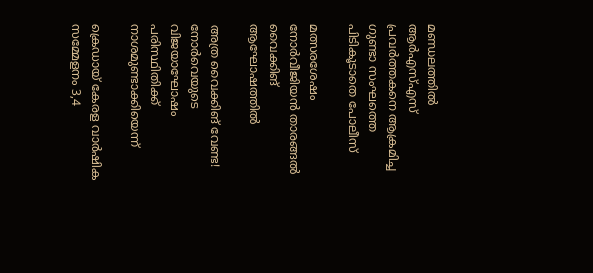മണ്ഡലത്തില്‍ ആര്‍എസ്എസ് പ്രവര്‍ത്തകനെ ആക്രമിച്ച ഗുണ്ടാ സംഘത്തെ പിടികൂടാതെ പോലീസ്

മത്സരശേഷം നോര്‍വീജിയന്‍ താരങ്ങല്‍ വൈക്കിങ് ആഘോഷത്തില്‍

അത്ര വൈക്കിങ് വേണ്ട! നോര്‍വെയുടെ വിജയാഘോഷം പരിസ്ഥിതിക്ക് നാശമുണ്ടാക്കിയെന്ന്

ക്രെഡായ് കേരള വാര്‍ഷിക സമ്മേളനം 3,4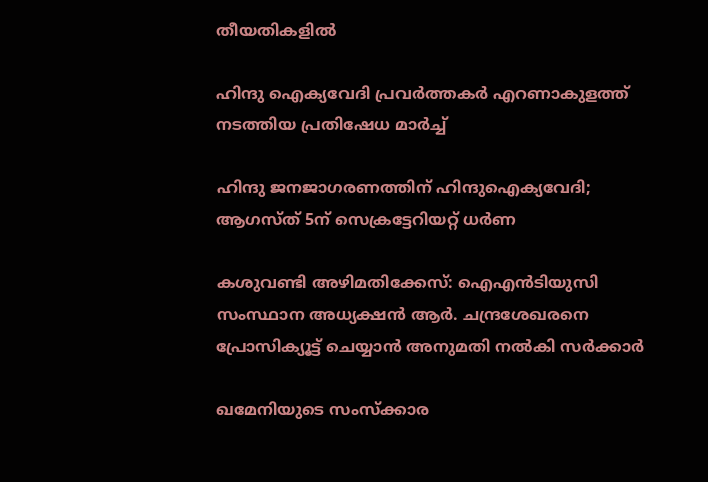തീയതികളില്‍

ഹിന്ദു ഐക്യവേദി പ്രവര്‍ത്തകര്‍ എറണാകുളത്ത് നടത്തിയ പ്രതിഷേധ മാര്‍ച്ച്

ഹിന്ദു ജനജാഗരണത്തിന് ഹിന്ദുഐക്യവേദി; ആഗസ്ത് 5ന് സെക്രട്ടേറിയറ്റ് ധര്‍ണ

കശുവണ്ടി അഴിമതിക്കേസ്: ഐഎൻടിയുസി സംസ്ഥാന അധ്യക്ഷൻ ആര്‍. ചന്ദ്രശേഖരനെ പ്രോസിക്യൂട്ട് ചെയ്യാന്‍ അനുമതി നല്‍കി സര്‍ക്കാര്‍

ഖമേനിയുടെ സംസ്ക്കാര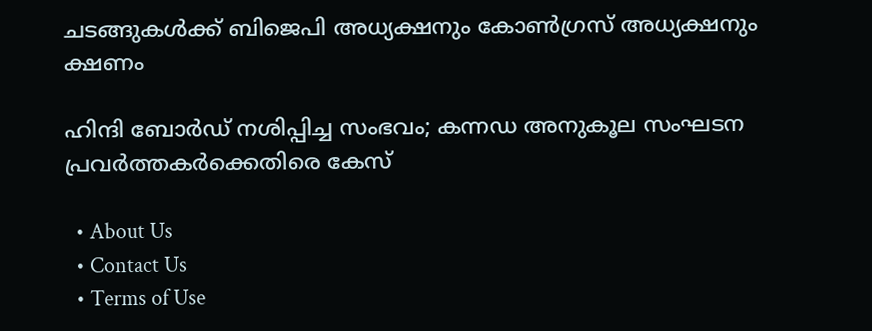ചടങ്ങുകൾക്ക് ബിജെപി അധ്യക്ഷനും കോൺഗ്രസ് അധ്യക്ഷനും ക്ഷണം

ഹിന്ദി ബോർഡ് നശിപ്പിച്ച സംഭവം; കന്നഡ അനുകൂല സംഘടന പ്രവർത്തകർക്കെതിരെ കേസ്

  • About Us
  • Contact Us
  • Terms of Use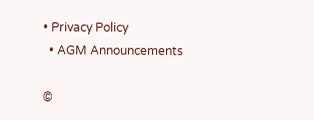• Privacy Policy
  • AGM Announcements

©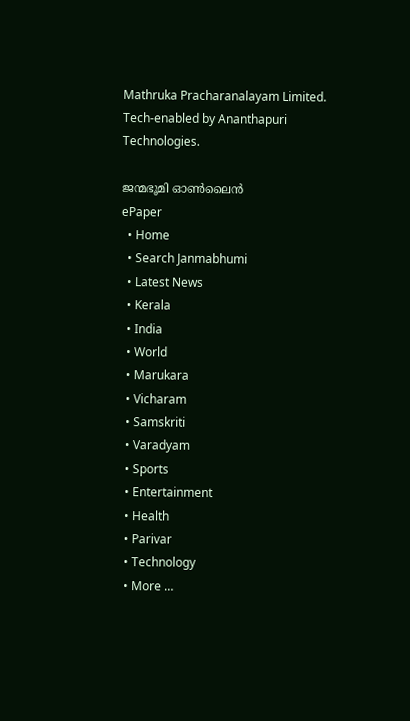Mathruka Pracharanalayam Limited.
Tech-enabled by Ananthapuri Technologies.

ജന്മഭൂമി ഓണ്‍ലൈന്‍
ePaper
  • Home
  • Search Janmabhumi
  • Latest News
  • Kerala
  • India
  • World
  • Marukara
  • Vicharam
  • Samskriti
  • Varadyam
  • Sports
  • Entertainment
  • Health
  • Parivar
  • Technology
  • More …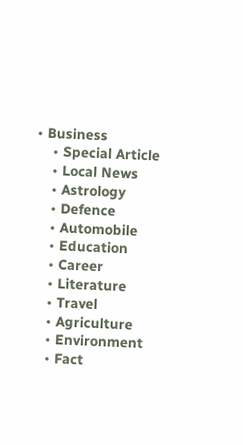• Business
    • Special Article
    • Local News
    • Astrology
    • Defence
    • Automobile
    • Education
    • Career
    • Literature
    • Travel
    • Agriculture
    • Environment
    • Fact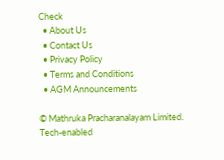Check
  • About Us
  • Contact Us
  • Privacy Policy
  • Terms and Conditions
  • AGM Announcements

© Mathruka Pracharanalayam Limited.
Tech-enabled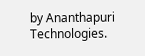by Ananthapuri Technologies.